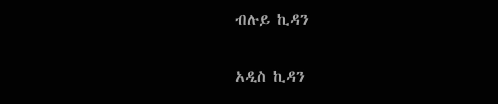ብሉይ ኪዳን

አዲስ ኪዳን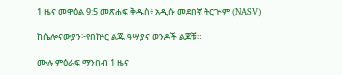1 ዜና መዋዕል 9:5 መጽሐፍ ቅዱስ፥ አዲሱ መደበኛ ትርጒም (NASV)

ከሴሎናውያን፦የበኵር ልጁ ዓሣያና ወንዶች ልጆቹ።

ሙሉ ምዕራፍ ማንበብ 1 ዜና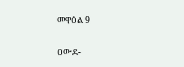መዋዕል 9

ዐውደ-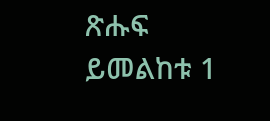ጽሑፍ ይመልከቱ 1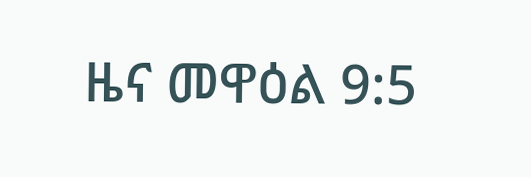ዜና መዋዕል 9:5